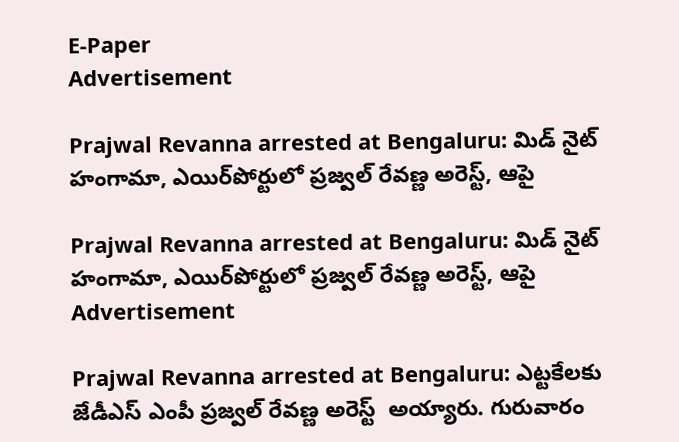E-Paper
Advertisement

Prajwal Revanna arrested at Bengaluru: మిడ్ నైట్ హంగామా, ఎయిర్‌పోర్టులో ప్రజ్వల్ రేవణ్ణ అరెస్ట్, ఆపై

Prajwal Revanna arrested at Bengaluru: మిడ్ నైట్ హంగామా, ఎయిర్‌పోర్టులో ప్రజ్వల్ రేవణ్ణ అరెస్ట్, ఆపై
Advertisement

Prajwal Revanna arrested at Bengaluru: ఎట్టకేలకు జేడీఎస్ ఎంపీ ప్రజ్వల్ రేవణ్ణ అరెస్ట్  అయ్యారు. గురువారం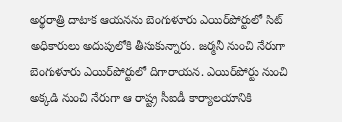అర్థరాత్రి దాటాక ఆయనను బెంగుళూరు ఎయిర్‌పోర్టులో సిట్ అధికారులు అదుపులోకి తీసుకున్నారు. జర్మనీ నుంచి నేరుగా బెంగుళూరు ఎయిర్‌పోర్టులో దిగారాయన. ఎయిర్‌పోర్టు నుంచి అక్కడి నుంచి నేరుగా ఆ రాష్ట్ర సీఐడీ కార్యాలయానికి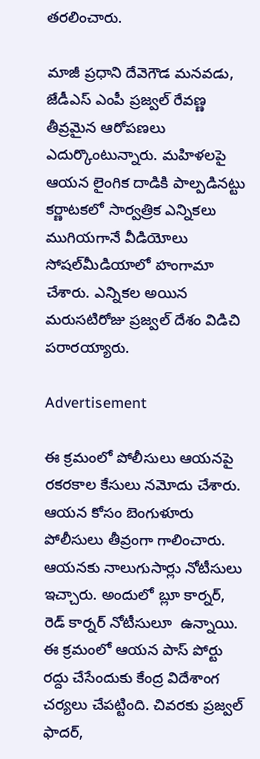తరలించారు.

మాజీ ప్రధాని దేవెగౌడ మనవడు, జేడీఎస్ ఎంపీ ప్రజ్వల్ రేవణ్ణ తీవ్రమైన ఆరోపణలు ఎదుర్కొంటున్నారు. మహిళలపై ఆయన లైంగిక దాడికి పాల్పడినట్టు కర్ణాటకలో సార్వత్రిక ఎన్నికలు ముగియగానే వీడియోలు సోషల్‌మీడియాలో హంగామా చేశారు. ఎన్నికల అయిన మరుసటిరోజు ప్రజ్వల్ దేశం విడిచి పరారయ్యారు.

Advertisement

ఈ క్రమంలో పోలీసులు ఆయనపై రకరకాల కేసులు నమోదు చేశారు. ఆయన కోసం బెంగుళూరు పోలీసులు తీవ్రంగా గాలించారు. ఆయనకు నాలుగుసార్లు నోటీసులు ఇచ్చారు. అందులో బ్లూ కార్నర్, రెడ్ కార్నర్ నోటీసులూ  ఉన్నాయి. ఈ క్రమంలో ఆయన పాస్ పోర్టు రద్దు చేసేందుకు కేంద్ర విదేశాంగ చర్యలు చేపట్టింది. చివరకు ప్రజ్వల్ ఫాదర్,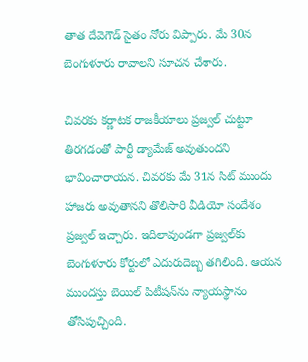తాత దేవెగౌడ్ సైతం నోరు విప్పారు. మే 30న బెంగుళూరు రావాలని సూచన చేశారు.

చివరకు కర్ణాటక రాజకీయాలు ప్రజ్వల్ చుట్టూ తిరగడంతో పార్టీ డ్యామేజ్ అవుతుందని భావించారాయన. చివరకు మే 31న సిట్ ముందు హాజరు అవుతానని తొలిసారి వీడియో సందేశం ప్రజ్వల్ ఇచ్చారు. ఇదిలావుండగా ప్రజ్వల్‌కు బెంగుళూరు కోర్టులో ఎదురుదెబ్బ తగిలింది. ఆయన ముందస్తు బెయిల్ పిటీషన్‌ను న్యాయస్థానం తోసిపుచ్చింది.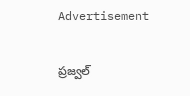Advertisement

ప్రజ్వల్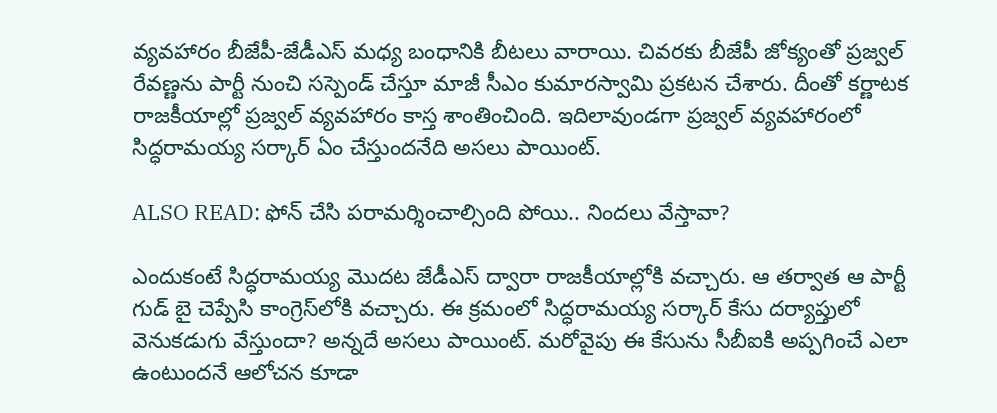వ్యవహారం బీజేపీ-జేడీఎస్ మధ్య బంధానికి బీటలు వారాయి. చివరకు బీజేపీ జోక్యంతో ప్రజ్వల్ రేవణ్ణను పార్టీ నుంచి సస్పెండ్ చేస్తూ మాజీ సీఎం కుమారస్వామి ప్రకటన చేశారు. దీంతో కర్ణాటక రాజకీయాల్లో ప్రజ్వల్ వ్యవహారం కాస్త శాంతించింది. ఇదిలావుండగా ప్రజ్వల్ వ్యవహారంలో సిద్ధరామయ్య సర్కార్ ఏం చేస్తుందనేది అసలు పాయింట్.

ALSO READ: ఫోన్ చేసి పరామర్శించాల్సింది పోయి.. నిందలు వేస్తావా?

ఎందుకంటే సిద్ధరామయ్య మొదట జేడీఎస్‌ ద్వారా రాజకీయాల్లోకి వచ్చారు. ఆ తర్వాత ఆ పార్టీ గుడ్ బై చెప్పేసి కాంగ్రెస్‌లోకి వచ్చారు. ఈ క్రమంలో సిద్ధరామయ్య సర్కార్ కేసు దర్యాప్తులో వెనుకడుగు వేస్తుందా? అన్నదే అసలు పాయింట్. మరోవైపు ఈ కేసును సీబీఐకి అప్పగించే ఎలా ఉంటుందనే ఆలోచన కూడా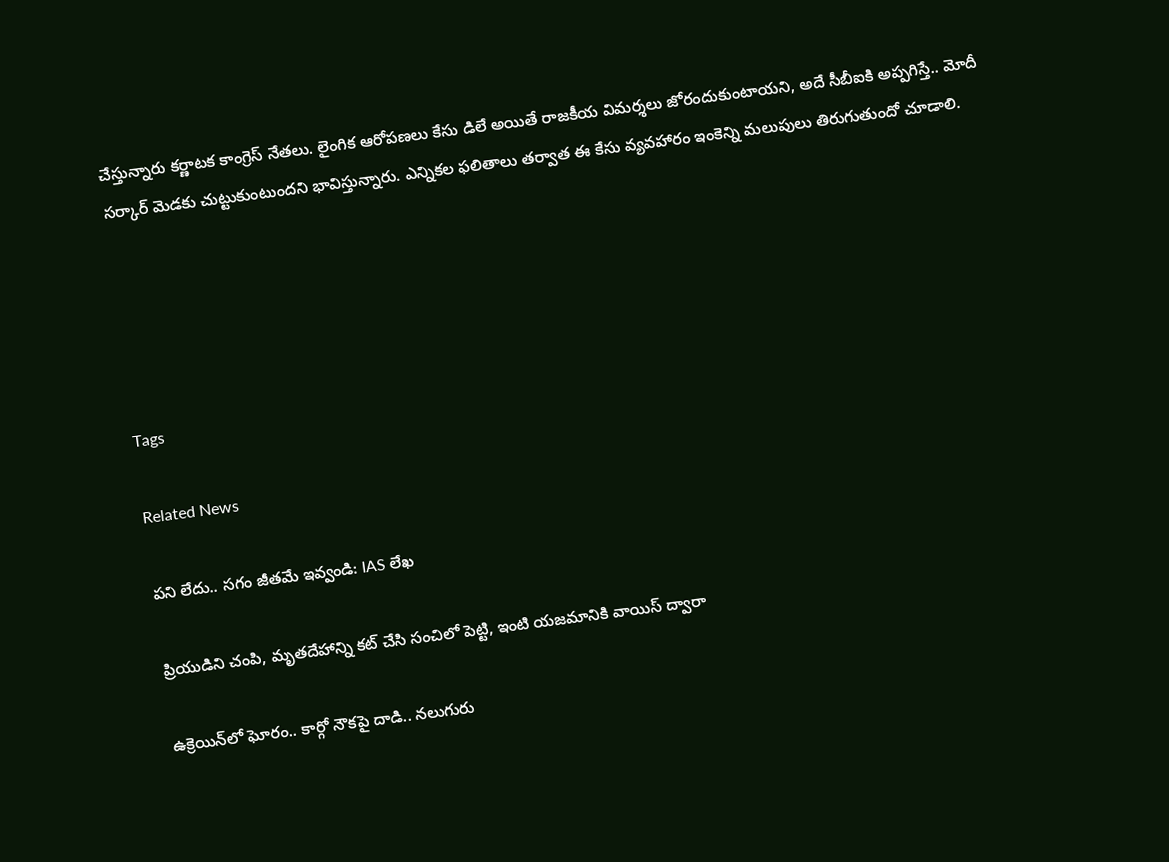చేస్తున్నారు కర్ణాటక కాంగ్రెస్ నేతలు. లైంగిక ఆరోపణలు కేసు డిలే అయితే రాజకీయ విమర్శలు జోరందుకుంటాయని, అదే సీబీఐకి అప్పగిస్తే.. మోదీ సర్కార్ మెడకు చుట్టుకుంటుందని భావిస్తున్నారు. ఎన్నికల ఫలితాలు తర్వాత ఈ కేసు వ్యవహారం ఇంకెన్ని మలుపులు తిరుగుతుందో చూడాలి.





Tags

Related News

పని లేదు.. సగం జీతమే ఇవ్వండి: IAS లేఖ

ప్రియుడిని చంపి, మృతదేహాన్ని కట్ చేసి సంచిలో పెట్టి, ఇంటి యజమానికి వాయిస్ ద్వారా

ఉక్రెయిన్‌లో ఘోరం.. కార్గో నౌకపై దాడి.. నలుగురు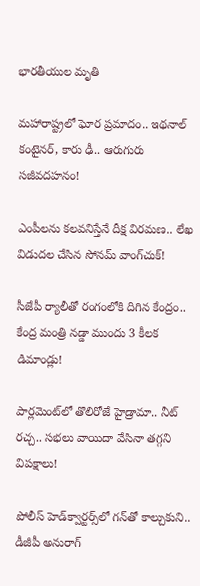భారతీయుల మృతి

మహారాష్ట్రలో ఘోర ప్రమాదం.. ఇథనాల్ కంటైనర్, కారు ఢీ.. ఆరుగురు సజీవదహనం!

ఎంపీలను కలవనిస్తేనే దీక్ష విరమణ.. లేఖ విడుదల చేసిన సోనమ్ వాంగ్‌చుక్!

సీజేపీ ర్యాలీతో రంగంలోకి దిగిన కేంద్రం.. కేంద్ర మంత్రి నడ్డా ముందు 3 కీలక డిమాండ్లు!

పార్లమెంట్‌లో తొలిరోజే హైడ్రామా.. నీట్ రచ్చ.. సభలు వాయిదా వేసినా తగ్గని విపక్షాలు!

పోలీస్ హెడ్‌క్వార్టర్స్‌లో గన్‌తో కాల్చుకుని.. డీజీపీ అనురాగ్‌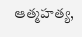ఆత్మహత్య,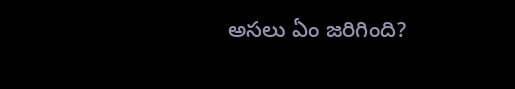అసలు ఏం జరిగింది?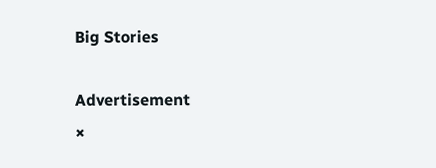Big Stories

Advertisement
×